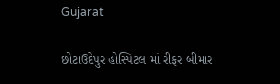Gujarat

છોટાઉદેપુર હોસ્પિટલ માં રીફર બીમાર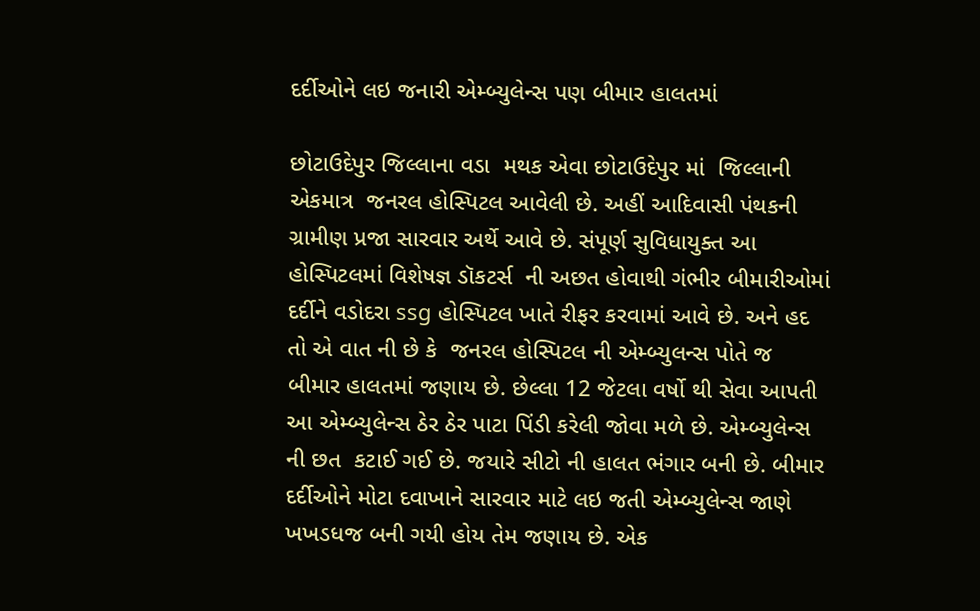દર્દીઓને લઇ જનારી એમ્બ્યુલેન્સ પણ બીમાર હાલતમાં

છોટાઉદેપુર જિલ્લાના વડા  મથક એવા છોટાઉદેપુર માં  જિલ્લાની  એકમાત્ર  જનરલ હોસ્પિટલ આવેલી છે. અહીં આદિવાસી પંથકની ગ્રામીણ પ્રજા સારવાર અર્થે આવે છે. સંપૂર્ણ સુવિધાયુક્ત આ હોસ્પિટલમાં વિશેષજ્ઞ ડૉકટર્સ  ની અછત હોવાથી ગંભીર બીમારીઓમાં દર્દીને વડોદરા ssg હોસ્પિટલ ખાતે રીફર કરવામાં આવે છે. અને હદ તો એ વાત ની છે કે  જનરલ હોસ્પિટલ ની એમ્બ્યુલન્સ પોતે જ બીમાર હાલતમાં જણાય છે. છેલ્લા 12 જેટલા વર્ષો થી સેવા આપતી આ એમ્બ્યુલેન્સ ઠેર ઠેર પાટા પિંડી કરેલી જોવા મળે છે. એમ્બ્યુલેન્સ ની છત  કટાઈ ગઈ છે. જયારે સીટો ની હાલત ભંગાર બની છે. બીમાર દર્દીઓને મોટા દવાખાને સારવાર માટે લઇ જતી એમ્બ્યુલેન્સ જાણે ખખડધજ બની ગયી હોય તેમ જણાય છે. એક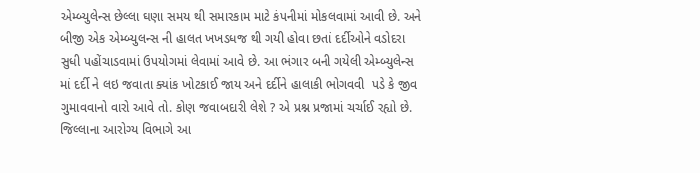એમ્બ્યુલેન્સ છેલ્લા ઘણા સમય થી સમારકામ માટે કંપનીમાં મોકલવામાં આવી છે. અને બીજી એક એમ્બ્યુલન્સ ની હાલત ખખડધજ થી ગયી હોવા છતાં દર્દીઓને વડોદરા સુધી પહોંચાડવામાં ઉપયોગમાં લેવામાં આવે છે. આ ભંગાર બની ગયેલી એમ્બ્યુલેન્સ માં દર્દી ને લઇ જવાતા ક્યાંક ખોટકાઈ જાય અને દર્દીને હાલાકી ભોગવવી  પડે કે જીવ ગુમાવવાનો વારો આવે તો. કોણ જવાબદારી લેશે ? એ પ્રશ્ન પ્રજામાં ચર્ચાઈ રહ્યો છે. જિલ્લાના આરોગ્ય વિભાગે આ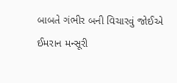બાબતે ગંભીર બની વિચારવું જોઈએ
ઈમરાન મન્સૂરી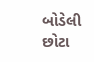બોડેલી છોટા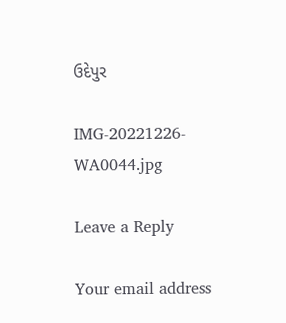ઉદેપુર

IMG-20221226-WA0044.jpg

Leave a Reply

Your email address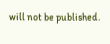will not be published.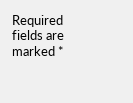Required fields are marked *